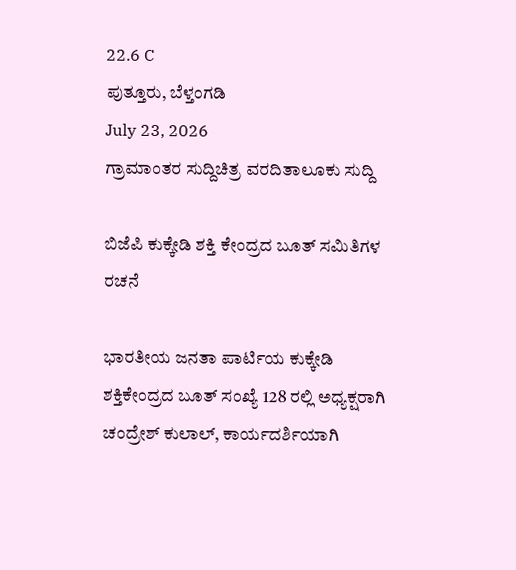22.6 C
ಪುತ್ತೂರು, ಬೆಳ್ತಂಗಡಿ
July 23, 2026
ಗ್ರಾಮಾಂತರ ಸುದ್ದಿಚಿತ್ರ ವರದಿತಾಲೂಕು ಸುದ್ದಿ

ಬಿಜೆಪಿ ಕುಕ್ಕೇಡಿ ಶಕ್ತಿ ಕೇಂದ್ರದ ಬೂತ್ ಸಮಿತಿಗಳ ರಚನೆ

ಭಾರತೀಯ ಜನತಾ ಪಾರ್ಟಿಯ ಕುಕ್ಕೇಡಿ ಶಕ್ತಿಕೇಂದ್ರದ ಬೂತ್ ಸಂಖ್ಯೆ 128 ರಲ್ಲಿ ಅಧ್ಯಕ್ಷರಾಗಿ ಚಂದ್ರೇಶ್ ಕುಲಾಲ್, ಕಾರ್ಯದರ್ಶಿಯಾಗಿ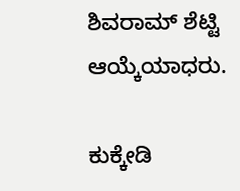ಶಿವರಾಮ್ ಶೆಟ್ಟಿ ಆಯ್ಕೆಯಾಧರು.

ಕುಕ್ಕೇಡಿ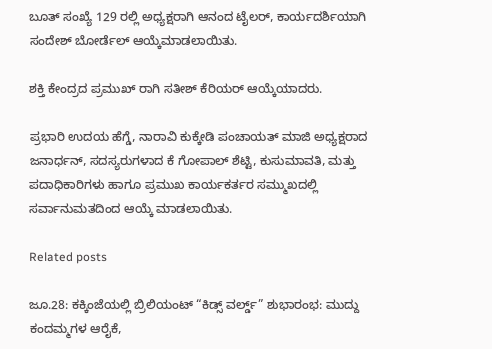ಬೂತ್ ಸಂಖ್ಯೆ 129 ರಲ್ಲಿ ಅಧ್ಯಕ್ಷರಾಗಿ ಆನಂದ ಟೈಲರ್, ಕಾರ್ಯದರ್ಶಿಯಾಗಿ ಸಂದೇಶ್ ಬೋರ್ಡೆಲ್ ಆಯ್ಕೆಮಾಡಲಾಯಿತು.

ಶಕ್ತಿ ಕೇಂದ್ರದ ಪ್ರಮುಖ್ ರಾಗಿ ಸತೀಶ್ ಕೆರಿಯರ್ ಆಯ್ಕೆಯಾದರು.

ಪ್ರಭಾರಿ ಉದಯ ಹೆಗ್ಡೆ, ನಾರಾವಿ ಕುಕ್ಕೇಡಿ ಪಂಚಾಯತ್ ಮಾಜಿ ಅಧ್ಯಕ್ಷರಾದ ಜನಾರ್ಧನ್, ಸದಸ್ಯರುಗಳಾದ ಕೆ ಗೋಪಾಲ್ ಶೆಟ್ಟಿ, ಕುಸುಮಾವತಿ, ಮತ್ತು ಪದಾಧಿಕಾರಿಗಳು ಹಾಗೂ ಪ್ರಮುಖ ಕಾರ್ಯಕರ್ತರ ಸಮ್ಮುಖದಲ್ಲಿ ಸರ್ವಾನುಮತದಿಂದ ಆಯ್ಕೆ ಮಾಡಲಾಯಿತು.

Related posts

ಜೂ.28: ಕಕ್ಕಿಂಜೆಯಲ್ಲಿ ಬ್ರಿಲಿಯಂಟ್ “ಕಿಡ್ಸ್ ವರ್ಲ್ಡ್” ಶುಭಾರಂಭ: ಮುದ್ದು ಕಂದಮ್ಮಗಳ ಆರೈಕೆ,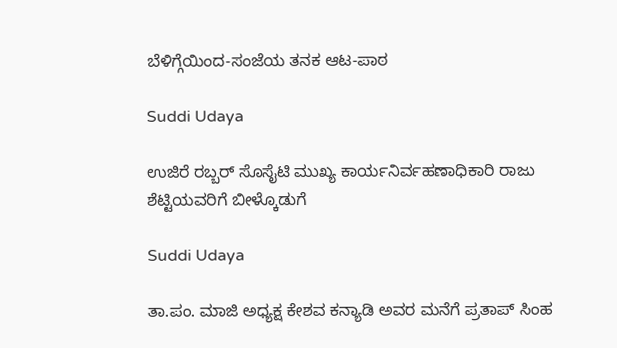ಬೆಳಿಗ್ಗೆಯಿಂದ-ಸಂಜೆಯ ತನಕ ಆಟ-ಪಾಠ

Suddi Udaya

ಉಜಿರೆ ರಬ್ಬರ್ ಸೊಸೈಟಿ ಮುಖ್ಯ ಕಾರ್ಯನಿರ್ವಹಣಾಧಿಕಾರಿ ರಾಜು ಶೆಟ್ಟಿಯವರಿಗೆ ಬೀಳ್ಕೊಡುಗೆ

Suddi Udaya

ತಾ.ಪಂ. ಮಾಜಿ ಅಧ್ಯಕ್ಷ ಕೇಶವ ಕನ್ಯಾಡಿ ಅವರ ಮನೆಗೆ ಪ್ರತಾಪ್ ಸಿಂಹ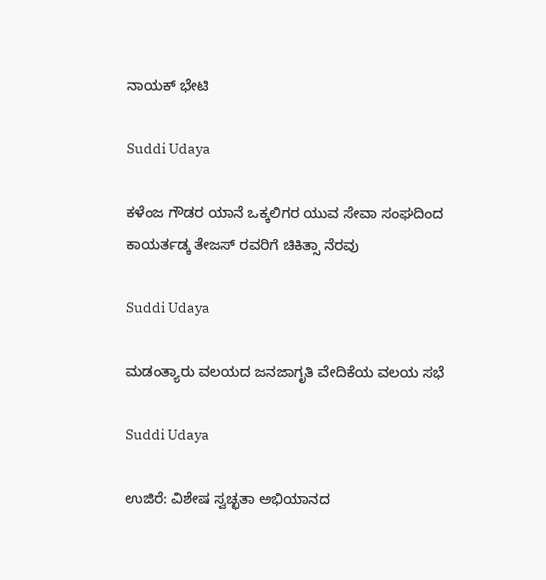ನಾಯಕ್ ಭೇಟಿ

Suddi Udaya

ಕಳೆಂಜ ಗೌಡರ ಯಾನೆ ಒಕ್ಕಲಿಗರ ಯುವ ಸೇವಾ ಸಂಘದಿಂದ ಕಾಯರ್ತಡ್ಕ ತೇಜಸ್ ರವರಿಗೆ ಚಿಕಿತ್ಸಾ ನೆರವು

Suddi Udaya

ಮಡಂತ್ಯಾರು ವಲಯದ ಜನಜಾಗೃತಿ ವೇದಿಕೆಯ ವಲಯ ಸಭೆ

Suddi Udaya

ಉಜಿರೆ: ವಿಶೇಷ ಸ್ವಚ್ಛತಾ ಅಭಿಯಾನದ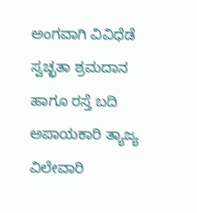ಅಂಗವಾಗಿ ವಿವಿಧೆಡೆ ಸ್ವಚ್ಛತಾ ಶ್ರಮದಾನ ಹಾಗೂ ರಸ್ತೆ ಬದಿ ಅಪಾಯಕಾರಿ ತ್ಯಾಜ್ಯ ವಿಲೇವಾರಿ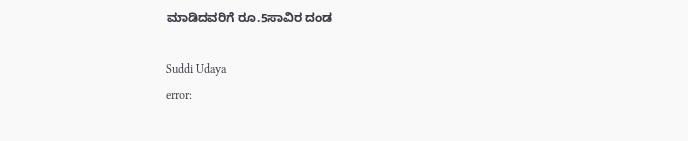ಮಾಡಿದವರಿಗೆ ರೂ.5ಸಾವಿರ ದಂಡ

Suddi Udaya
error: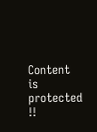Content is protected !!